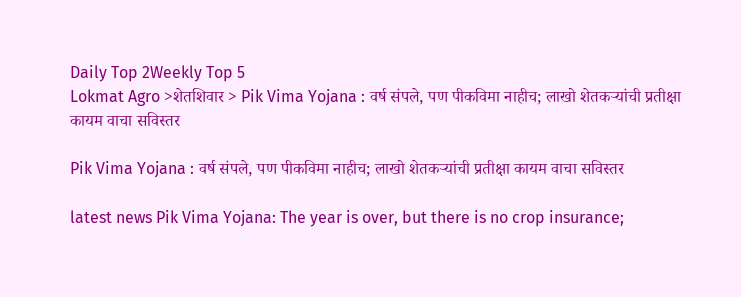Daily Top 2Weekly Top 5
Lokmat Agro >शेतशिवार > Pik Vima Yojana : वर्ष संपले, पण पीकविमा नाहीच; लाखो शेतकऱ्यांची प्रतीक्षा कायम वाचा सविस्तर

Pik Vima Yojana : वर्ष संपले, पण पीकविमा नाहीच; लाखो शेतकऱ्यांची प्रतीक्षा कायम वाचा सविस्तर

latest news Pik Vima Yojana: The year is over, but there is no crop insurance;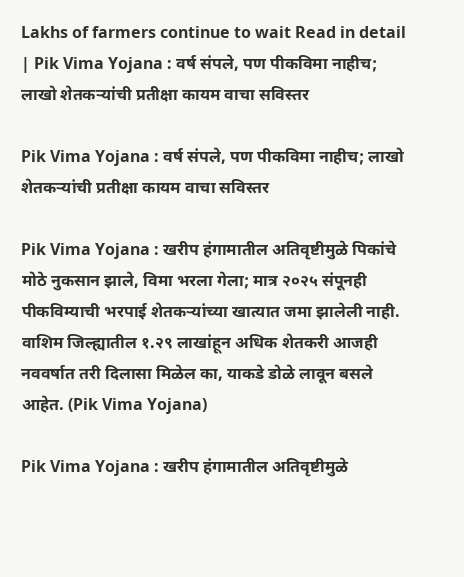Lakhs of farmers continue to wait Read in detail | Pik Vima Yojana : वर्ष संपले, पण पीकविमा नाहीच; लाखो शेतकऱ्यांची प्रतीक्षा कायम वाचा सविस्तर

Pik Vima Yojana : वर्ष संपले, पण पीकविमा नाहीच; लाखो शेतकऱ्यांची प्रतीक्षा कायम वाचा सविस्तर

Pik Vima Yojana : खरीप हंगामातील अतिवृष्टीमुळे पिकांचे मोठे नुकसान झाले, विमा भरला गेला; मात्र २०२५ संपूनही पीकविम्याची भरपाई शेतकऱ्यांच्या खात्यात जमा झालेली नाही. वाशिम जिल्ह्यातील १.२९ लाखांहून अधिक शेतकरी आजही नववर्षात तरी दिलासा मिळेल का, याकडे डोळे लावून बसले आहेत. (Pik Vima Yojana)

Pik Vima Yojana : खरीप हंगामातील अतिवृष्टीमुळे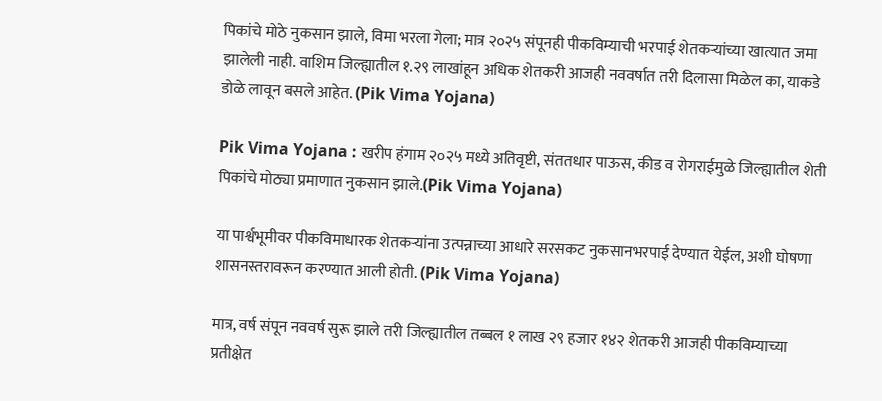पिकांचे मोठे नुकसान झाले, विमा भरला गेला; मात्र २०२५ संपूनही पीकविम्याची भरपाई शेतकऱ्यांच्या खात्यात जमा झालेली नाही. वाशिम जिल्ह्यातील १.२९ लाखांहून अधिक शेतकरी आजही नववर्षात तरी दिलासा मिळेल का, याकडे डोळे लावून बसले आहेत. (Pik Vima Yojana)

Pik Vima Yojana : खरीप हंगाम २०२५ मध्ये अतिवृष्टी, संततधार पाऊस, कीड व रोगराईमुळे जिल्ह्यातील शेती पिकांचे मोठ्या प्रमाणात नुकसान झाले.(Pik Vima Yojana)

या पार्श्वभूमीवर पीकविमाधारक शेतकऱ्यांना उत्पन्नाच्या आधारे सरसकट नुकसानभरपाई देण्यात येईल, अशी घोषणा शासनस्तरावरून करण्यात आली होती. (Pik Vima Yojana)

मात्र, वर्ष संपून नववर्ष सुरू झाले तरी जिल्ह्यातील तब्बल १ लाख २९ हजार १४२ शेतकरी आजही पीकविम्याच्या प्रतीक्षेत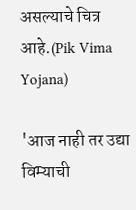असल्याचे चित्र आहे.(Pik Vima Yojana)

'आज नाही तर उद्या विम्याची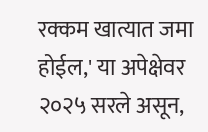रक्कम खात्यात जमा होईल,' या अपेक्षेवर २०२५ सरले असून,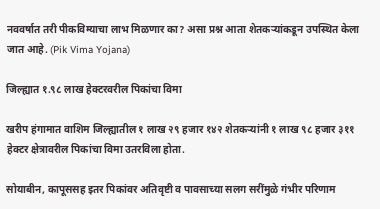नववर्षात तरी पीकविम्याचा लाभ मिळणार का? असा प्रश्न आता शेतकऱ्यांकडून उपस्थित केला जात आहे. (Pik Vima Yojana)

जिल्ह्यात १.९८ लाख हेक्टरवरील पिकांचा विमा

खरीप हंगामात वाशिम जिल्ह्यातील १ लाख २९ हजार १४२ शेतकऱ्यांनी १ लाख ९८ हजार ३११ हेक्टर क्षेत्रावरील पिकांचा विमा उतरविला होता.

सोयाबीन, कापूससह इतर पिकांवर अतिवृष्टी व पावसाच्या सलग सरींमुळे गंभीर परिणाम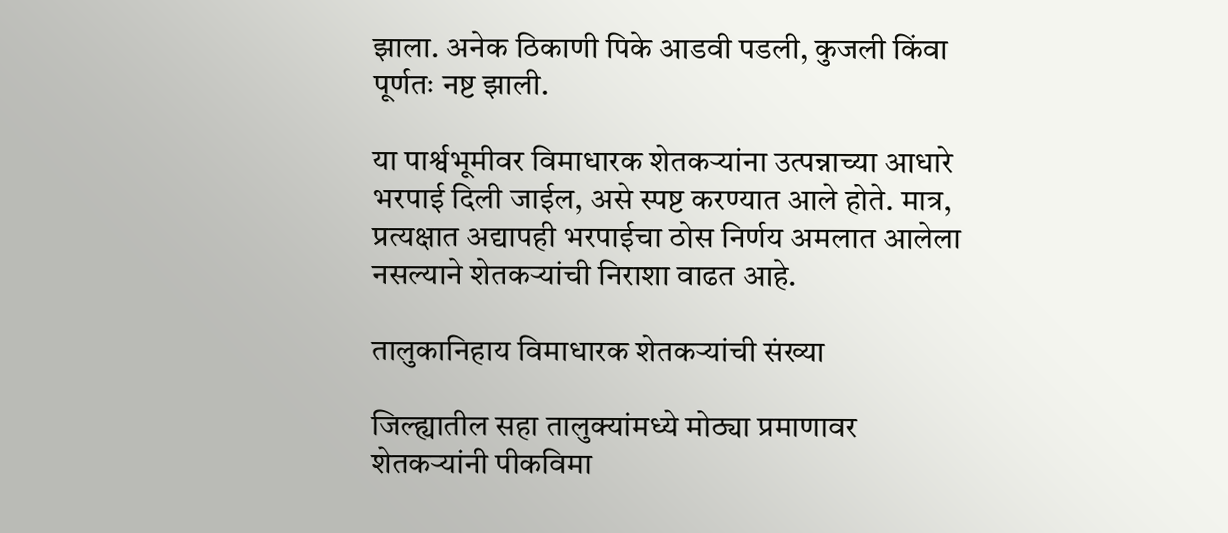झाला. अनेक ठिकाणी पिके आडवी पडली, कुजली किंवा पूर्णतः नष्ट झाली.

या पार्श्वभूमीवर विमाधारक शेतकऱ्यांना उत्पन्नाच्या आधारे भरपाई दिली जाईल, असे स्पष्ट करण्यात आले होते. मात्र, प्रत्यक्षात अद्यापही भरपाईचा ठोस निर्णय अमलात आलेला नसल्याने शेतकऱ्यांची निराशा वाढत आहे.

तालुकानिहाय विमाधारक शेतकऱ्यांची संख्या

जिल्ह्यातील सहा तालुक्यांमध्ये मोठ्या प्रमाणावर शेतकऱ्यांनी पीकविमा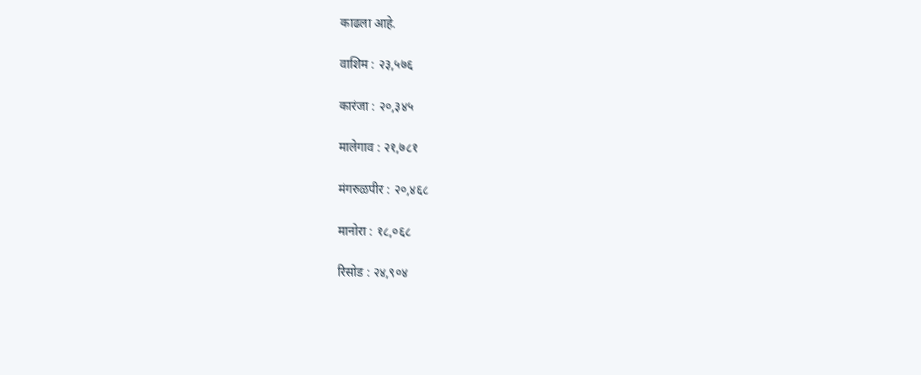काढला आहे.

वाशिम : २३,५७६

कारंजा : २०,३४५

मालेगाव : २१,७८१

मंगरुळपीर : २०,४६८

मानोरा : १८,०६८

रिसोड : २४,९०४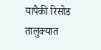यापैकी रिसोड तालुक्यात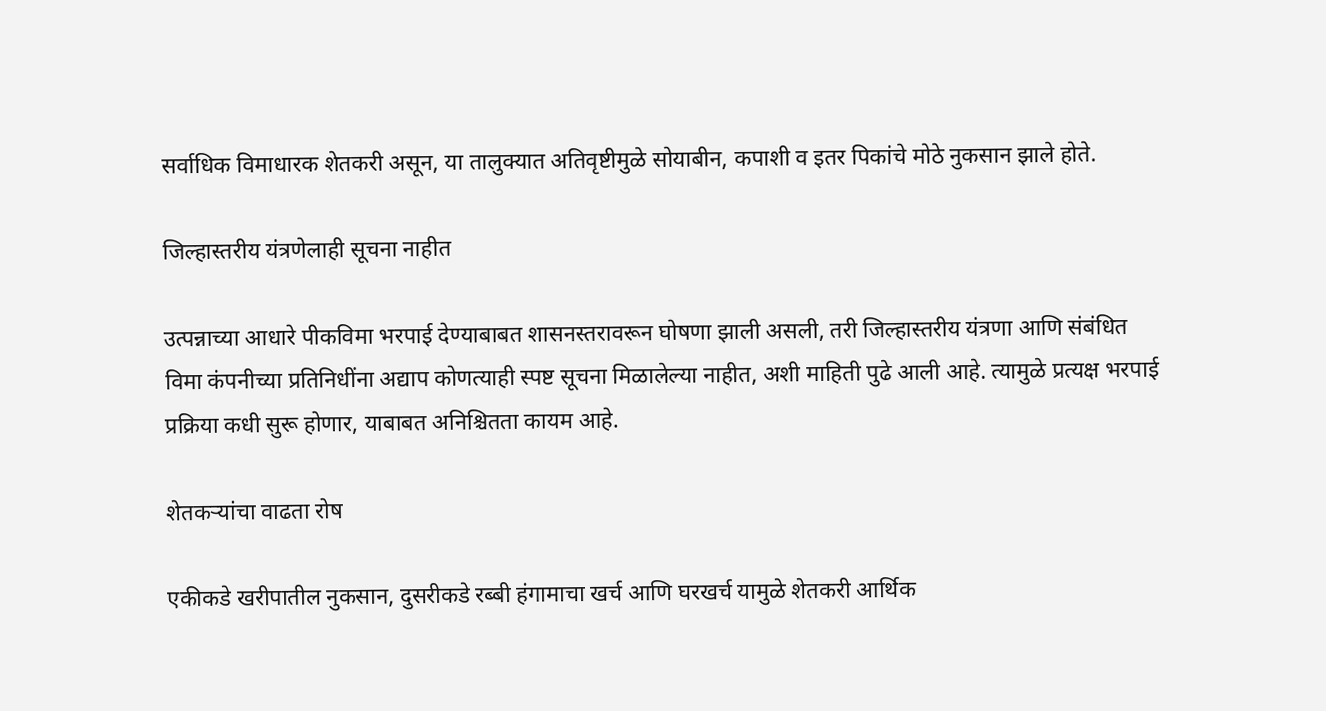सर्वाधिक विमाधारक शेतकरी असून, या तालुक्यात अतिवृष्टीमुळे सोयाबीन, कपाशी व इतर पिकांचे मोठे नुकसान झाले होते.

जिल्हास्तरीय यंत्रणेलाही सूचना नाहीत

उत्पन्नाच्या आधारे पीकविमा भरपाई देण्याबाबत शासनस्तरावरून घोषणा झाली असली, तरी जिल्हास्तरीय यंत्रणा आणि संबंधित विमा कंपनीच्या प्रतिनिधींना अद्याप कोणत्याही स्पष्ट सूचना मिळालेल्या नाहीत, अशी माहिती पुढे आली आहे. त्यामुळे प्रत्यक्ष भरपाई प्रक्रिया कधी सुरू होणार, याबाबत अनिश्चितता कायम आहे.

शेतकऱ्यांचा वाढता रोष

एकीकडे खरीपातील नुकसान, दुसरीकडे रब्बी हंगामाचा खर्च आणि घरखर्च यामुळे शेतकरी आर्थिक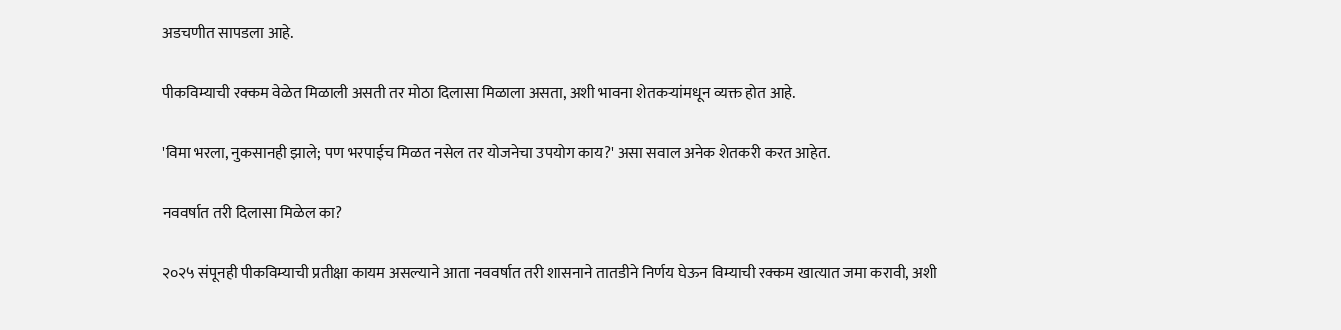अडचणीत सापडला आहे.

पीकविम्याची रक्कम वेळेत मिळाली असती तर मोठा दिलासा मिळाला असता, अशी भावना शेतकऱ्यांमधून व्यक्त होत आहे.

'विमा भरला, नुकसानही झाले; पण भरपाईच मिळत नसेल तर योजनेचा उपयोग काय?' असा सवाल अनेक शेतकरी करत आहेत.

नववर्षात तरी दिलासा मिळेल का?

२०२५ संपूनही पीकविम्याची प्रतीक्षा कायम असल्याने आता नववर्षात तरी शासनाने तातडीने निर्णय घेऊन विम्याची रक्कम खात्यात जमा करावी, अशी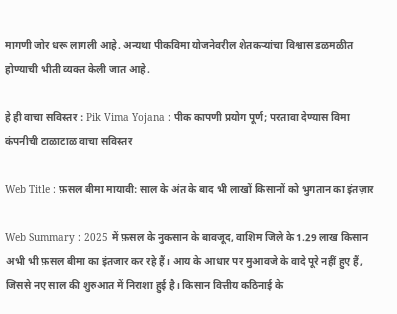मागणी जोर धरू लागली आहे. अन्यथा पीकविमा योजनेवरील शेतकऱ्यांचा विश्वास डळमळीत होण्याची भीती व्यक्त केली जात आहे.

हे ही वाचा सविस्तर : Pik Vima Yojana : पीक कापणी प्रयोग पूर्ण; परतावा देण्यास विमा कंपनीची टाळाटाळ वाचा सविस्तर

Web Title : फ़सल बीमा मायावी: साल के अंत के बाद भी लाखों किसानों को भुगतान का इंतज़ार

Web Summary : 2025 में फ़सल के नुकसान के बावजूद, वाशिम जिले के 1.29 लाख किसान अभी भी फ़सल बीमा का इंतजार कर रहे हैं। आय के आधार पर मुआवजे के वादे पूरे नहीं हुए हैं, जिससे नए साल की शुरुआत में निराशा हुई है। किसान वित्तीय कठिनाई के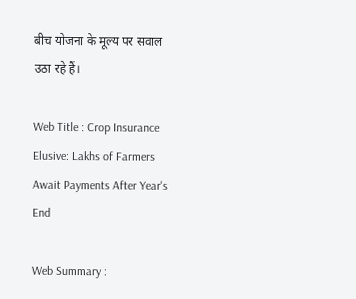बीच योजना के मूल्य पर सवाल उठा रहे हैं।

Web Title : Crop Insurance Elusive: Lakhs of Farmers Await Payments After Year's End

Web Summary :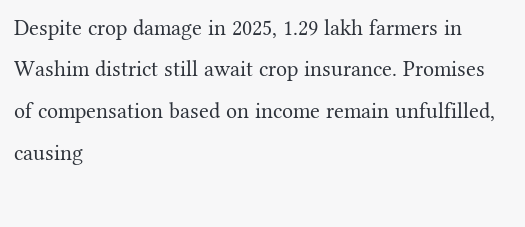Despite crop damage in 2025, 1.29 lakh farmers in Washim district still await crop insurance. Promises of compensation based on income remain unfulfilled, causing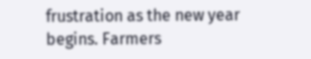frustration as the new year begins. Farmers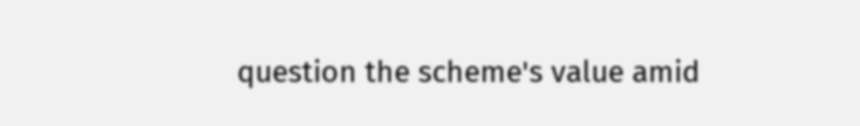question the scheme's value amid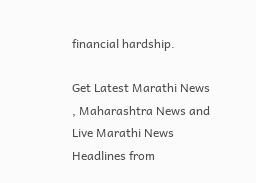financial hardship.

Get Latest Marathi News , Maharashtra News and Live Marathi News Headlines from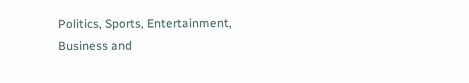Politics, Sports, Entertainment, Business and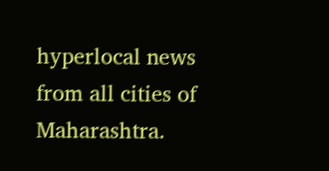hyperlocal news from all cities of Maharashtra.